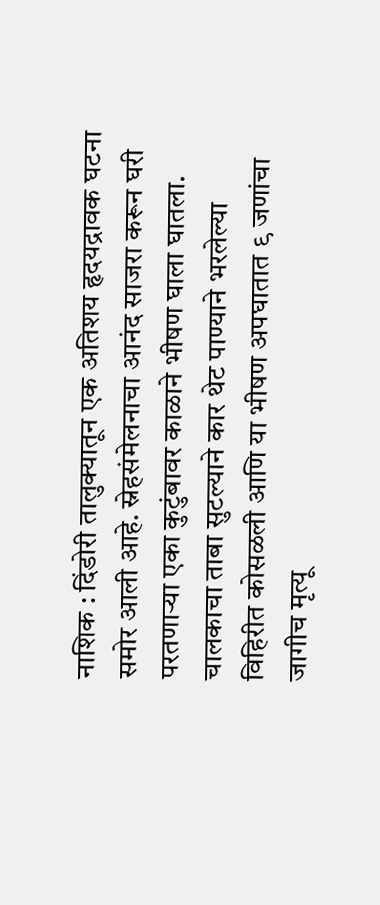नाशिक : दिंडोरी तालुक्यातून एक अतिशय हृदयद्रावक घटना समोर आली आहे. स्नेहसंमेलनाचा आनंद साजरा करून घरी परतणाऱ्या एका कुटुंबावर काळाने भीषण घाला घातला. चालकाचा ताबा सुटल्याने कार थेट पाण्याने भरलेल्या विहिरीत कोसळली आणि या भीषण अपघातात ९ जणांचा जागीच मृत्यू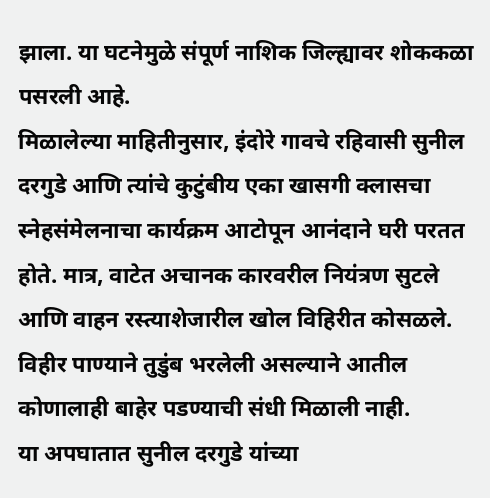झाला. या घटनेमुळे संपूर्ण नाशिक जिल्ह्यावर शोककळा पसरली आहे.
मिळालेल्या माहितीनुसार, इंदोरे गावचे रहिवासी सुनील दरगुडे आणि त्यांचे कुटुंबीय एका खासगी क्लासचा स्नेहसंमेलनाचा कार्यक्रम आटोपून आनंदाने घरी परतत होते. मात्र, वाटेत अचानक कारवरील नियंत्रण सुटले आणि वाहन रस्त्याशेजारील खोल विहिरीत कोसळले. विहीर पाण्याने तुडुंब भरलेली असल्याने आतील कोणालाही बाहेर पडण्याची संधी मिळाली नाही.
या अपघातात सुनील दरगुडे यांच्या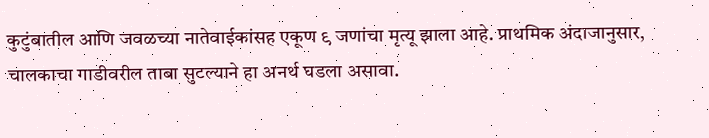कुटुंबातील आणि जवळच्या नातेवाईकांसह एकूण ९ जणांचा मृत्यू झाला आहे. प्राथमिक अंदाजानुसार, चालकाचा गाडीवरील ताबा सुटल्याने हा अनर्थ घडला असावा.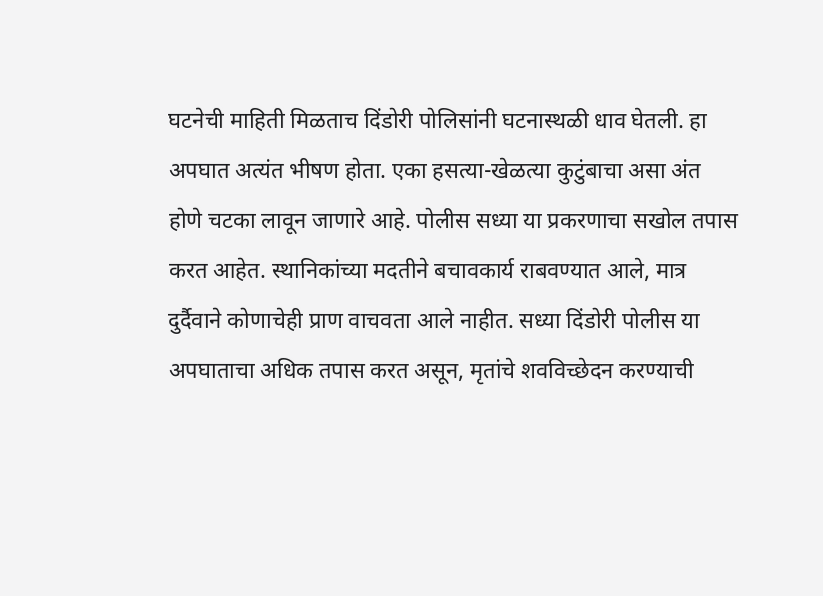घटनेची माहिती मिळताच दिंडोरी पोलिसांनी घटनास्थळी धाव घेतली. हा अपघात अत्यंत भीषण होता. एका हसत्या-खेळत्या कुटुंबाचा असा अंत होणे चटका लावून जाणारे आहे. पोलीस सध्या या प्रकरणाचा सखोल तपास करत आहेत. स्थानिकांच्या मदतीने बचावकार्य राबवण्यात आले, मात्र दुर्दैवाने कोणाचेही प्राण वाचवता आले नाहीत. सध्या दिंडोरी पोलीस या अपघाताचा अधिक तपास करत असून, मृतांचे शवविच्छेदन करण्याची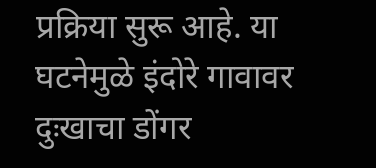प्रक्रिया सुरू आहे. या घटनेमुळे इंदोरे गावावर दुःखाचा डोंगर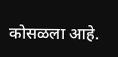कोसळला आहे.